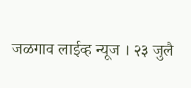जळगाव लाईव्ह न्यूज । २३ जुलै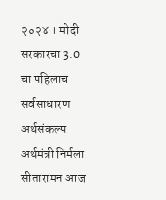२०२४ । मोदी सरकारचा 3.0 चा पहिलाच सर्वसाधारण अर्थसंकल्प अर्थमंत्री निर्मला सीतारामन आज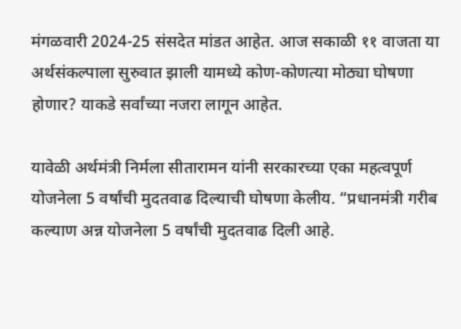मंगळवारी 2024-25 संसदेत मांडत आहेत. आज सकाळी ११ वाजता या अर्थसंकल्पाला सुरुवात झाली यामध्ये कोण-कोणत्या मोठ्या घोषणा होणार? याकडे सर्वांच्या नजरा लागून आहेत.

यावेळी अर्थमंत्री निर्मला सीतारामन यांनी सरकारच्या एका महत्वपूर्ण योजनेला 5 वर्षांची मुदतवाढ दिल्याची घोषणा केलीय. “प्रधानमंत्री गरीब कल्याण अन्न योजनेला 5 वर्षांची मुदतवाढ दिली आहे.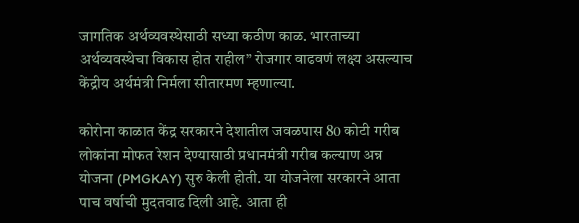जागतिक अर्थव्यवस्थेसाठी सध्या कठीण काळ. भारताच्या अर्थव्यवस्थेचा विकास होत राहील” रोजगार वाढवणं लक्ष्य असल्याच केंद्रीय अर्थमंत्री निर्मला सीतारमण म्हणाल्या.

कोरोना काळात केंद्र सरकारने देशातील जवळपास 80 कोटी गरीब लोकांना मोफत रेशन देण्यासाठी प्रधानमंत्री गरीब कल्याण अन्न योजना (PMGKAY) सुरु केली होती. या योजनेला सरकारने आता पाच वर्षाची मुदतवाढ दिली आहे. आता ही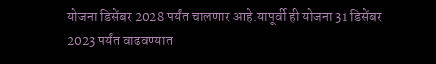योजना डिसेंबर 2028 पर्यंत चालणार आहे.यापूर्वी ही योजना 31 डिसेंबर 2023 पर्यंत वाढवण्यात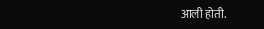आली होती.